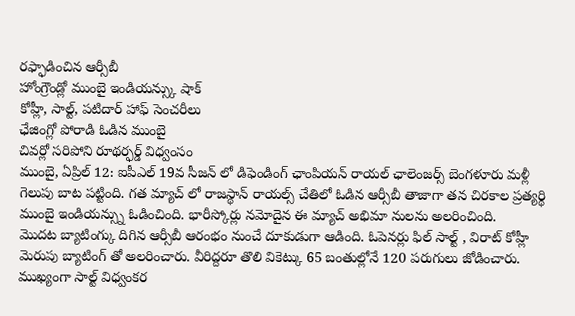రఫ్ఫాడించిన ఆర్సీబీ
హోంగ్రౌండ్లో ముంబై ఇండియన్స్కు షాక్
కోహ్లీ, సాల్ట్, పటిదార్ హాఫ్ సెంచరీలు
ఛేజింగ్లో పోరాడి ఓడిన ముంబై
చివర్లో సరిపోని రూథర్ఫర్డ్ విధ్వంసం
ముంబై, ఏప్రిల్ 12: ఐపీఎల్ 19వ సీజన్ లో డిఫెండింగ్ ఛాంపియన్ రాయల్ ఛాలెంజర్స్ బెంగళూరు మళ్లీ గెలుపు బాట పట్టింది. గత మ్యాచ్ లో రాజస్థాన్ రాయల్స్ చేతిలో ఓడిన ఆర్సీబీ తాజాగా తన చిరకాల ప్రత్యర్థి ముంబై ఇండియన్స్ను ఓడించింది. భారీస్కోర్లు నమోదైన ఈ మ్యాచ్ అభిమా నులను అలరించింది.
మొదట బ్యాటింగ్కు దిగిన ఆర్సీబీ ఆరంభం నుంచే దూకుడుగా ఆడింది. ఓపెనర్లు ఫిల్ సాల్ట్ , విరాట్ కోహ్లీ మెరుపు బ్యాటింగ్ తో అలరించారు. వీరిద్దరూ తొలి వికెట్కు 65 బంతుల్లోనే 120 పరుగులు జోడించారు. ముఖ్యంగా సాల్ట్ విధ్వంకర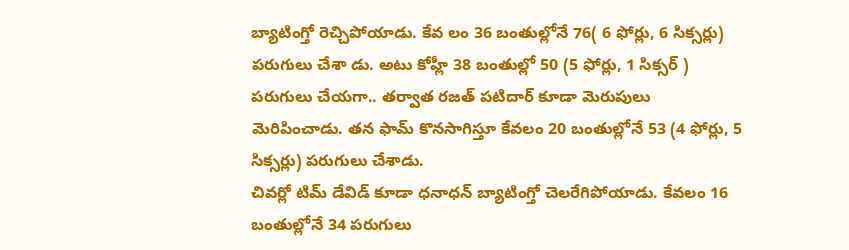బ్యాటింగ్తో రెచ్చిపోయాడు. కేవ లం 36 బంతుల్లోనే 76( 6 ఫోర్లు, 6 సిక్సర్లు) పరుగులు చేశా డు. అటు కోహ్లీ 38 బంతుల్లో 50 (5 ఫోర్లు, 1 సిక్సర్ ) పరుగులు చేయగా.. తర్వాత రజత్ పటిదార్ కూడా మెరుపులు మెరిపించాడు. తన ఫామ్ కొనసాగిస్తూ కేవలం 20 బంతుల్లోనే 53 (4 ఫోర్లు, 5 సిక్సర్లు) పరుగులు చేశాడు.
చివర్లో టిమ్ డేవిడ్ కూడా ధనాధన్ బ్యాటింగ్తో చెలరేగిపోయాడు. కేవలం 16 బంతుల్లోనే 34 పరుగులు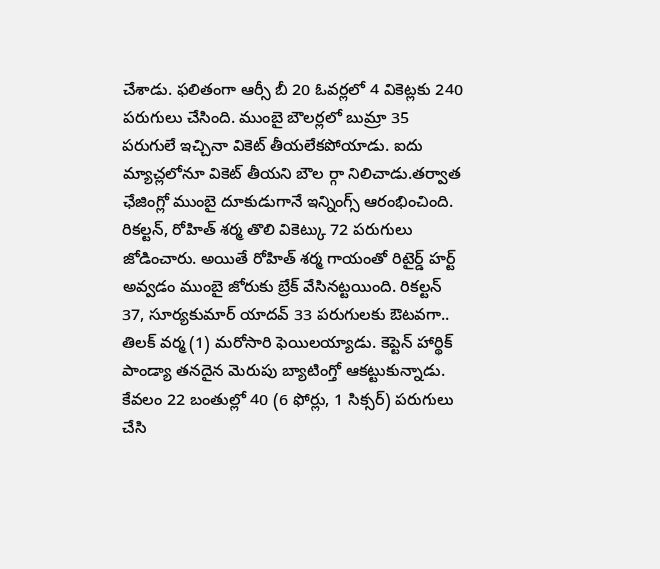చేశాడు. ఫలితంగా ఆర్సీ బీ 20 ఓవర్లలో 4 వికెట్లకు 240 పరుగులు చేసింది. ముంబై బౌలర్లలో బుమ్రా 35 పరుగులే ఇచ్చినా వికెట్ తీయలేకపోయాడు. ఐదు మ్యాచ్లలోనూ వికెట్ తీయని బౌల ర్గా నిలిచాడు.తర్వాత ఛేజింగ్లో ముంబై దూకుడుగానే ఇన్నింగ్స్ ఆరంభించింది.
రికల్టన్, రోహిత్ శర్మ తొలి వికెట్కు 72 పరుగులు జోడించారు. అయితే రోహిత్ శర్మ గాయంతో రిటైర్డ్ హర్ట్ అవ్వడం ముంబై జోరుకు బ్రేక్ వేసినట్టయింది. రికల్టన్ 37, సూర్యకుమార్ యాదవ్ 33 పరుగులకు ఔటవగా.. తిలక్ వర్మ (1) మరోసారి ఫెయిలయ్యాడు. కెప్టెన్ హార్థిక్ పాండ్యా తనదైన మెరుపు బ్యాటింగ్తో ఆకట్టుకున్నాడు. కేవలం 22 బంతుల్లో 40 (6 ఫోర్లు, 1 సిక్సర్) పరుగులు చేసి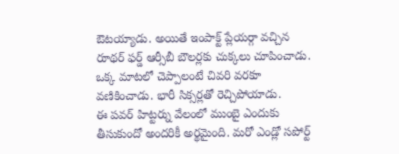ఔటయ్యాడు. అయితే ఇంపాక్ట్ ప్లేయర్గా వచ్చిన రూథర్ ఫర్డ్ ఆర్సీబీ బౌలర్లకు చుక్కలు చూపించాడు. ఒక్క మాటలో చెప్పాలంటే చివరి వరకూ వణికించాడు. భారీ సిక్సర్లతో రెచ్చిపోయాడు.
ఈ పవర్ హిట్టర్ను వేలంలో ముంబై ఎందుకు తీసుకుందో అందరికీ అర్థమైంది. మరో ఎండ్లో సపోర్ట్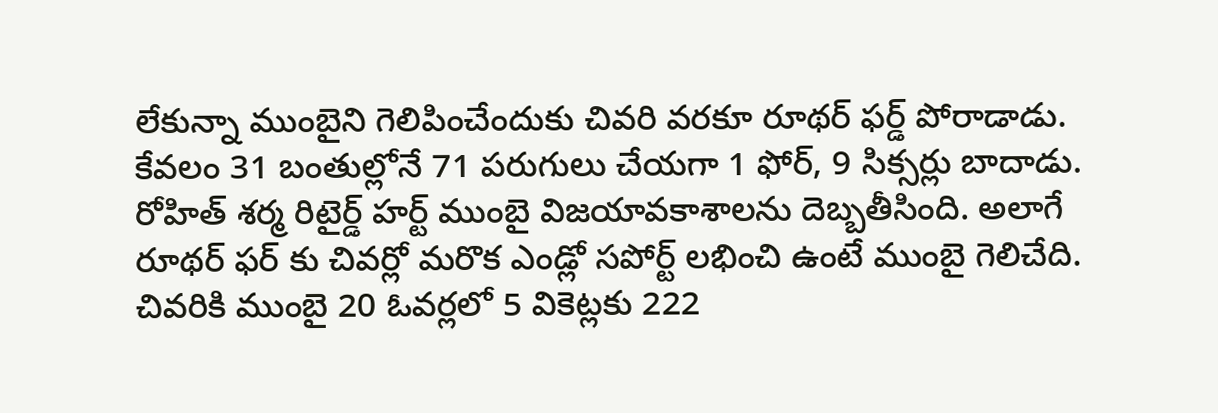లేకున్నా ముంబైని గెలిపించేందుకు చివరి వరకూ రూథర్ ఫర్డ్ పోరాడాడు. కేవలం 31 బంతుల్లోనే 71 పరుగులు చేయగా 1 ఫోర్, 9 సిక్సర్లు బాదాడు. రోహిత్ శర్మ రిటైర్డ్ హర్ట్ ముంబై విజయావకాశాలను దెబ్బతీసింది. అలాగే రూథర్ ఫర్ కు చివర్లో మరొక ఎండ్లో సపోర్ట్ లభించి ఉంటే ముంబై గెలిచేది. చివరికి ముంబై 20 ఓవర్లలో 5 వికెట్లకు 222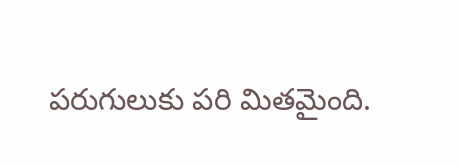పరుగులుకు పరి మితమైంది.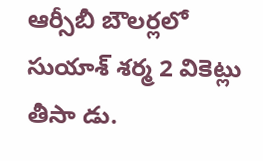ఆర్సీబీ బౌలర్లలో సుయాశ్ శర్మ 2 వికెట్లు తీసా డు.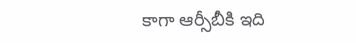కాగా ఆర్సీబీకి ఇది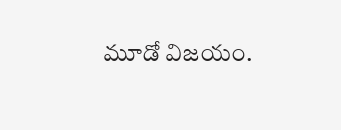మూడో విజయం.